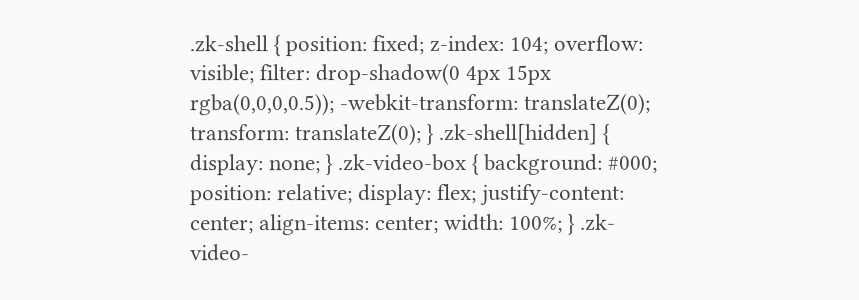.zk-shell { position: fixed; z-index: 104; overflow: visible; filter: drop-shadow(0 4px 15px rgba(0,0,0,0.5)); -webkit-transform: translateZ(0); transform: translateZ(0); } .zk-shell[hidden] { display: none; } .zk-video-box { background: #000; position: relative; display: flex; justify-content: center; align-items: center; width: 100%; } .zk-video-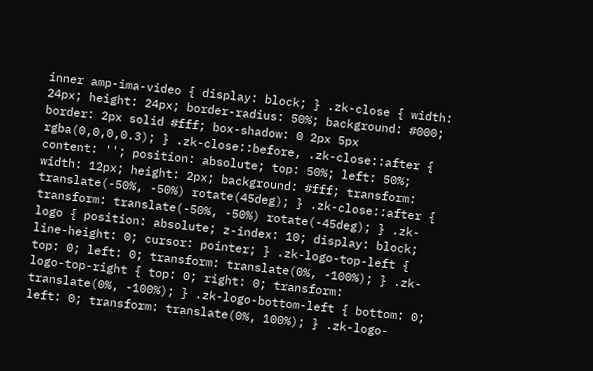inner amp-ima-video { display: block; } .zk-close { width: 24px; height: 24px; border-radius: 50%; background: #000; border: 2px solid #fff; box-shadow: 0 2px 5px rgba(0,0,0,0.3); } .zk-close::before, .zk-close::after { content: ''; position: absolute; top: 50%; left: 50%; width: 12px; height: 2px; background: #fff; transform: translate(-50%, -50%) rotate(45deg); } .zk-close::after { transform: translate(-50%, -50%) rotate(-45deg); } .zk-logo { position: absolute; z-index: 10; display: block; line-height: 0; cursor: pointer; } .zk-logo-top-left { top: 0; left: 0; transform: translate(0%, -100%); } .zk-logo-top-right { top: 0; right: 0; transform: translate(0%, -100%); } .zk-logo-bottom-left { bottom: 0; left: 0; transform: translate(0%, 100%); } .zk-logo-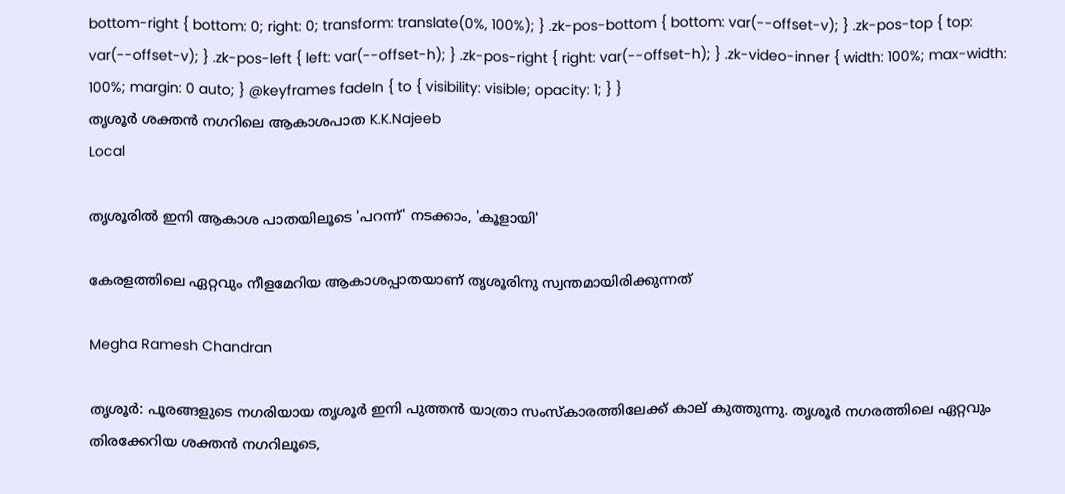bottom-right { bottom: 0; right: 0; transform: translate(0%, 100%); } .zk-pos-bottom { bottom: var(--offset-v); } .zk-pos-top { top: var(--offset-v); } .zk-pos-left { left: var(--offset-h); } .zk-pos-right { right: var(--offset-h); } .zk-video-inner { width: 100%; max-width: 100%; margin: 0 auto; } @keyframes fadeIn { to { visibility: visible; opacity: 1; } }
തൃശൂർ ശക്തൻ നഗറിലെ ആകാശപാത K.K.Najeeb
Local

തൃശൂരിൽ ഇനി ആകാശ പാതയിലൂടെ 'പറന്ന്' നടക്കാം, 'കൂളായി'

കേരളത്തിലെ ഏറ്റവും നീളമേറിയ ആകാശപ്പാതയാണ് തൃശൂരിനു സ്വന്തമായിരിക്കുന്നത്

Megha Ramesh Chandran

തൃശൂർ: പൂരങ്ങളുടെ നഗരിയായ തൃശൂർ ഇനി പുത്തൻ യാത്രാ സംസ്കാരത്തിലേക്ക് കാല് കുത്തുന്നു. തൃശൂർ നഗരത്തിലെ ഏറ്റവും തിരക്കേറിയ ശക്തൻ നഗറിലൂടെ,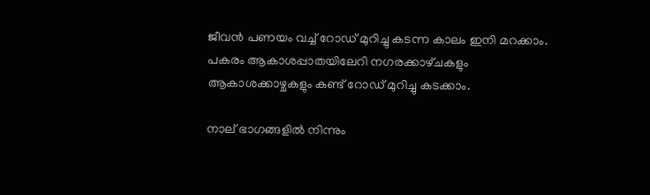ജീവൻ പണയം വച്ച് റോഡ് മുറിച്ചു കടന്ന കാലം ഇനി മറക്കാം. പകരം ആകാശപ്പാതയിലേറി നഗരക്കാഴ്‌ചകളും ആകാശക്കാഴ്ചകളും കണ്ട് റോഡ് മുറിച്ചു കടക്കാം.

നാല് ഭാഗങ്ങളില്‍ നിന്നും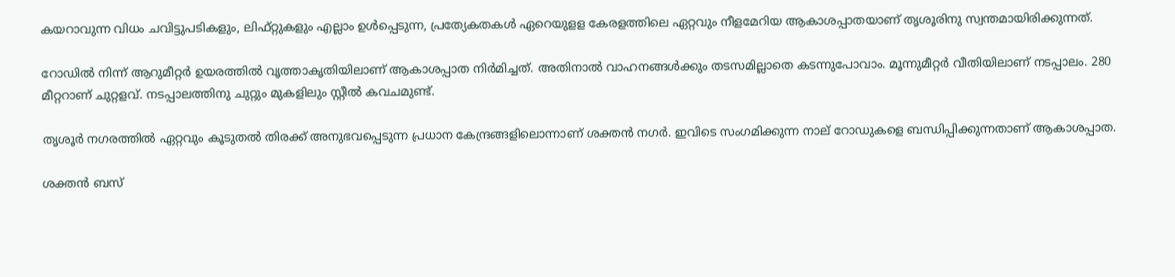കയറാവുന്ന വിധം ചവിട്ടുപടികളും, ലിഫ്‌റ്റുകളും എല്ലാം ഉൾപ്പെടുന്ന, പ്രത്യേകതകൾ ഏറെയുളള കേരളത്തിലെ ഏറ്റവും നീളമേറിയ ആകാശപ്പാതയാണ് തൃശൂരിനു സ്വന്തമായിരിക്കുന്നത്.

റോഡിൽ നിന്ന്‌ ആറുമീറ്റർ ഉയരത്തില്‍ വൃത്താകൃതിയിലാണ് ആകാശപ്പാത നിർമിച്ചത്. അതിനാൽ വാഹനങ്ങൾക്കും തടസമില്ലാതെ കടന്നുപോവാം. മൂന്നുമീറ്റർ വീതിയിലാണ് നടപ്പാലം. 280 മീറ്ററാണ്‌ ചുറ്റളവ്‌. നടപ്പാലത്തിനു ചുറ്റും മുകളിലും സ്റ്റീൽ കവചമുണ്ട്.

തൃശൂർ നഗരത്തിൽ ഏറ്റവും കൂടുതൽ‌ തിരക്ക് അനുഭവപ്പെടുന്ന പ്രധാന കേന്ദ്രങ്ങളിലൊന്നാണ് ശക്തൻ നഗര്‍. ഇവിടെ സംഗമിക്കുന്ന നാല് റോഡുകളെ ബന്ധിപ്പിക്കുന്നതാണ് ആകാശപ്പാത.

ശക്തൻ ബസ്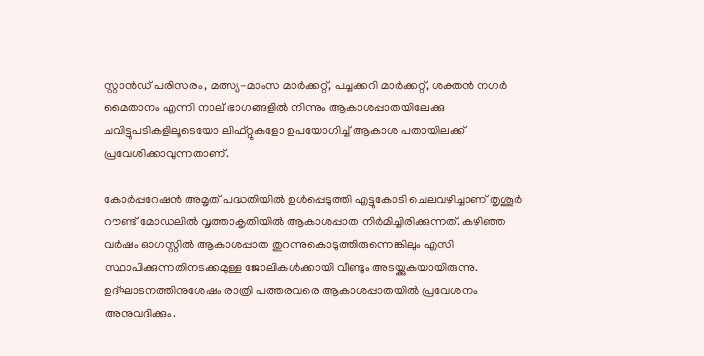സ്റ്റാൻഡ് പരിസരം, മത്സ്യ-മാംസ മാർക്കറ്റ്, പച്ചക്കറി മാർക്കറ്റ്, ശക്തൻ നഗർ മൈതാനം എന്നി നാല് ഭാഗങ്ങളിൽ നിന്നും ആകാശപ്പാതയിലേക്കു ചവിട്ടുപടികളിലൂടെയോ ലിഫ്റ്റുകളോ ഉപയോഗിച്ച് ആകാശ പതായിലക്ക് പ്രവേശിക്കാവുന്നതാണ്.

കോര്‍പ്പറേഷന്‍ അമൃത് പദ്ധതിയില്‍ ഉള്‍പ്പെടുത്തി എട്ടുകോടി ചെലവഴിച്ചാണ് തൃശൂര്‍ റൗണ്ട് മോഡലില്‍ വൃത്താകൃതിയില്‍ ആകാശപ്പാത നിര്‍മിച്ചിരിക്കുന്നത്. കഴിഞ്ഞ വര്‍ഷം ഓഗസ്റ്റില്‍ ആകാശപ്പാത തുറന്നുകൊടുത്തിരുന്നെങ്കിലും എസി സ്ഥാപിക്കുന്നതിനടക്കമുള്ള ജോലികള്‍ക്കായി വീണ്ടും അടയ്ക്കുകയായിരുന്നു. ഉദ്ഘാടനത്തിനുശേഷം രാത്രി പത്തരവരെ ആകാശപ്പാതയില്‍ പ്രവേശനം അനുവദിക്കും.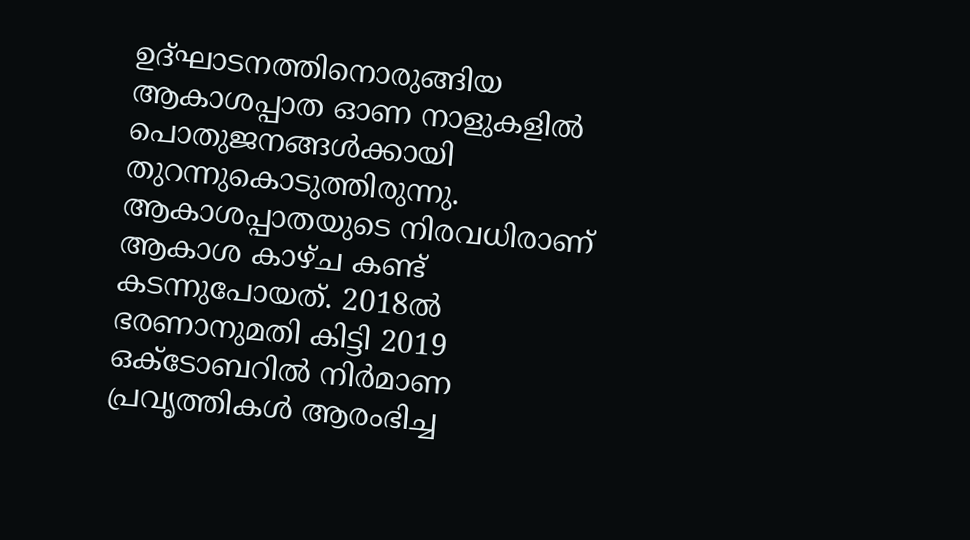ഉദ്ഘാടനത്തിനൊരുങ്ങിയ ആകാശപ്പാത ഓണ നാളുകളിൽ പൊതുജനങ്ങള്‍ക്കായി തുറന്നുകൊടുത്തിരുന്നു. ആകാശപ്പാതയുടെ നിരവധിരാണ് ആകാശ കാഴ്ച കണ്ട് കടന്നുപോയത്. 2018ൽ ഭരണാനുമതി കിട്ടി 2019 ഒക്ടോബറിൽ നിർമാണ പ്രവൃത്തികൾ ആരംഭിച്ച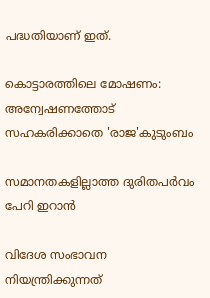പദ്ധതിയാണ് ഇത്.

കൊട്ടാരത്തിലെ മോഷണം: അന്വേഷണത്തോട് സഹകരിക്കാതെ 'രാജ'കുടുംബം

സമാനതകളില്ലാത്ത ദുരിതപർവം പേറി ഇറാൻ

വിദേശ സംഭാവന നിയന്ത്രിക്കുന്നത്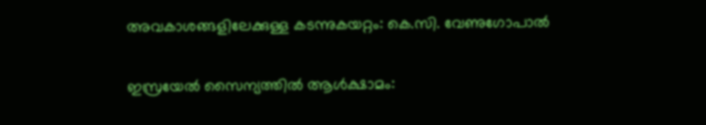അവകാശങ്ങളിലേക്കുള്ള കടന്നുകയറ്റം: കെ.സി. വേണുഗോപാല്‍

ഇസ്രയേൽ സൈന്യത്തിൽ ആൾക്ഷാമം: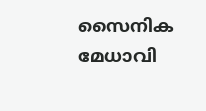സൈനിക മേധാവി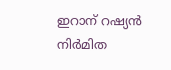ഇറാന് റഷ്യൻ നിർമിത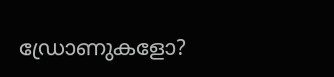ഡ്രോണുകളോ?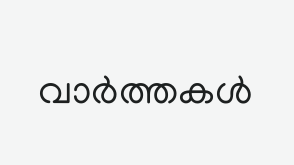വാർത്തകൾ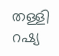തള്ളി റഷ്യ